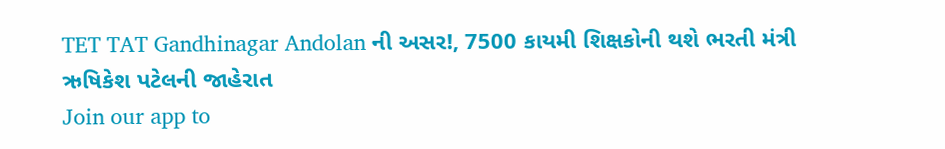TET TAT Gandhinagar Andolan ની અસર!, 7500 કાયમી શિક્ષકોની થશે ભરતી મંત્રી ઋષિકેશ પટેલની જાહેરાત
Join our app to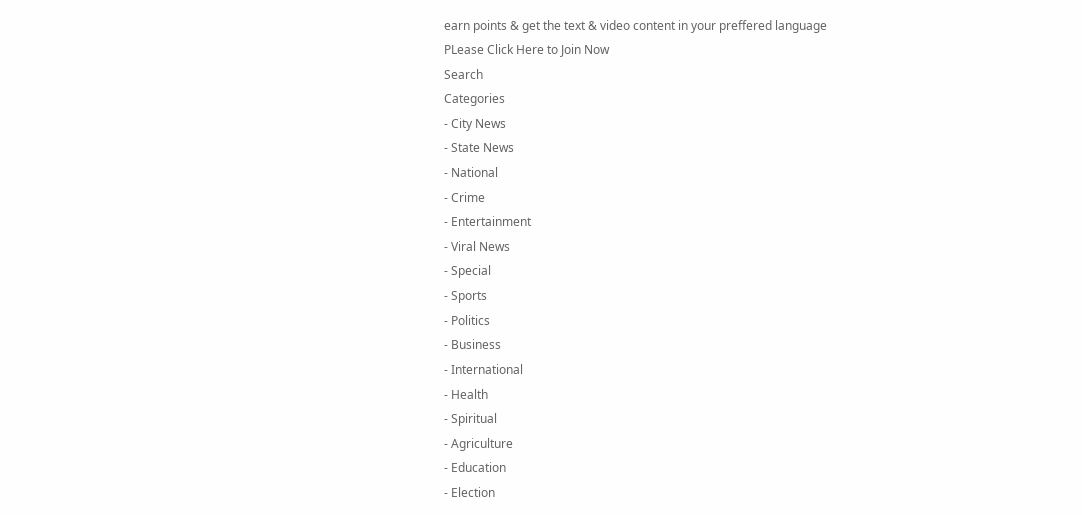earn points & get the text & video content in your preffered language
PLease Click Here to Join Now
Search
Categories
- City News
- State News
- National
- Crime
- Entertainment
- Viral News
- Special
- Sports
- Politics
- Business
- International
- Health
- Spiritual
- Agriculture
- Education
- Election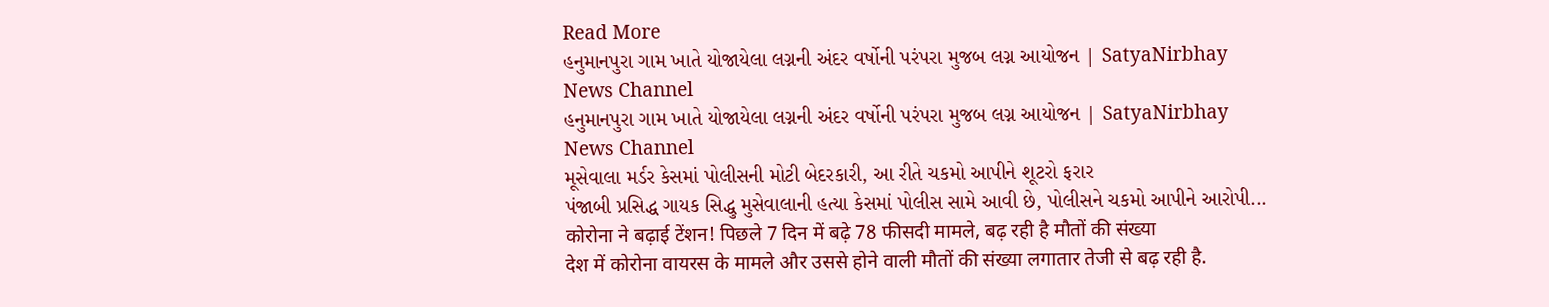Read More
હનુમાનપુરા ગામ ખાતે યોજાયેલા લગ્નની અંદર વર્ષોની પરંપરા મુજબ લગ્ન આયોજન | SatyaNirbhay News Channel
હનુમાનપુરા ગામ ખાતે યોજાયેલા લગ્નની અંદર વર્ષોની પરંપરા મુજબ લગ્ન આયોજન | SatyaNirbhay News Channel
મૂસેવાલા મર્ડર કેસમાં પોલીસની મોટી બેદરકારી, આ રીતે ચકમો આપીને શૂટરો ફરાર
પંજાબી પ્રસિદ્ધ ગાયક સિદ્ધુ મુસેવાલાની હત્યા કેસમાં પોલીસ સામે આવી છે, પોલીસને ચકમો આપીને આરોપી...
कोरोना ने बढ़ाई टेंशन! पिछले 7 दिन में बढ़े 78 फीसदी मामले, बढ़ रही है मौतों की संख्या
देश में कोरोना वायरस के मामले और उससे होने वाली मौतों की संख्या लगातार तेजी से बढ़ रही है.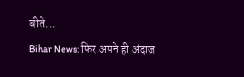बीते...
Bihar News: फिर अपने ही अंदाज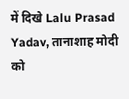में दिखे Lalu Prasad Yadav, तानाशाह मोदी को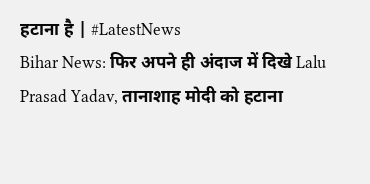हटाना है | #LatestNews
Bihar News: फिर अपने ही अंदाज में दिखे Lalu Prasad Yadav, तानाशाह मोदी को हटाना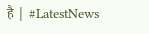है | #LatestNews